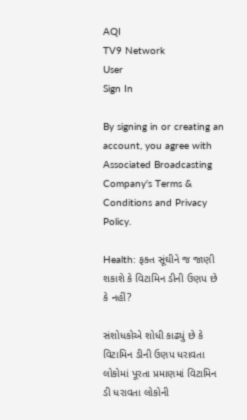AQI
TV9 Network
User
Sign In

By signing in or creating an account, you agree with Associated Broadcasting Company's Terms & Conditions and Privacy Policy.

Health: ફક્ત સૂંઘીને જ જાણી શકાશે કે વિટામિન ડીની ઉણપ છે કે નહીં?

સંશોધકોએ શોધી કાઢ્યું છે કે વિટામિન ડીની ઉણપ ધરાવતા લોકોમાં પૂરતા પ્રમાણમાં વિટામિન ડી ધરાવતા લોકોની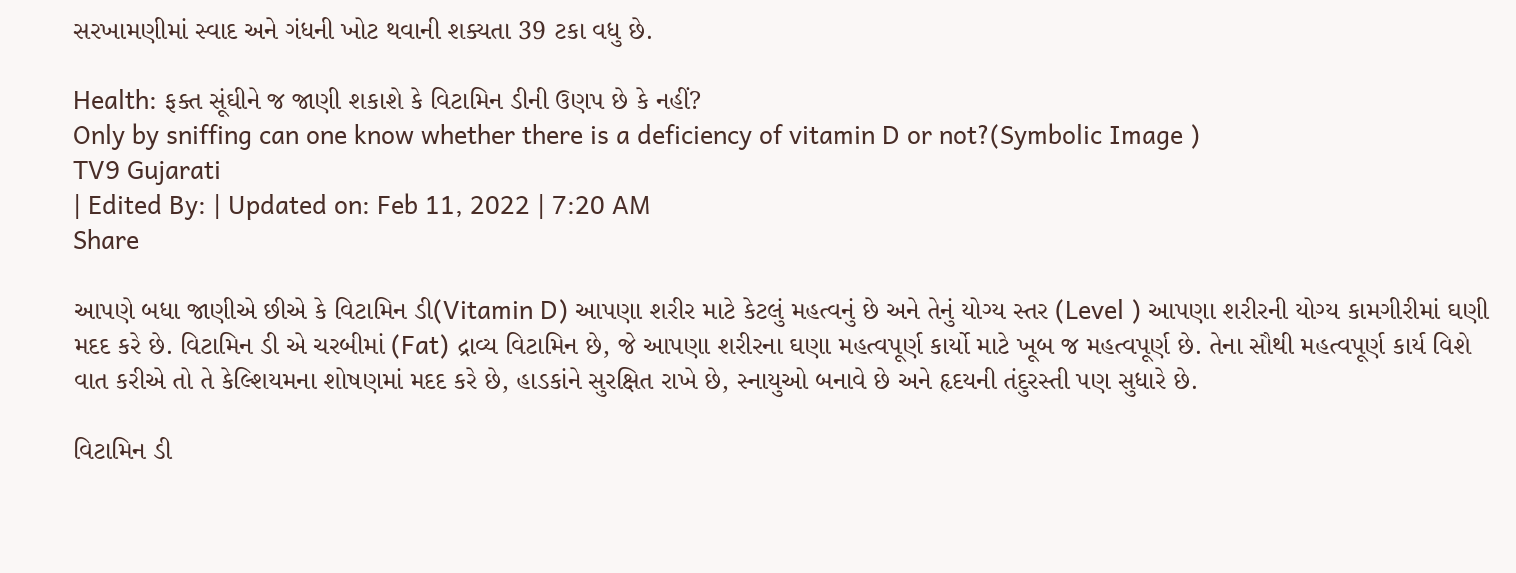સરખામણીમાં સ્વાદ અને ગંધની ખોટ થવાની શક્યતા 39 ટકા વધુ છે.

Health: ફક્ત સૂંઘીને જ જાણી શકાશે કે વિટામિન ડીની ઉણપ છે કે નહીં?
Only by sniffing can one know whether there is a deficiency of vitamin D or not?(Symbolic Image )
TV9 Gujarati
| Edited By: | Updated on: Feb 11, 2022 | 7:20 AM
Share

આપણે બધા જાણીએ છીએ કે વિટામિન ડી(Vitamin D) આપણા શરીર માટે કેટલું મહત્વનું છે અને તેનું યોગ્ય સ્તર (Level ) આપણા શરીરની યોગ્ય કામગીરીમાં ઘણી મદદ કરે છે. વિટામિન ડી એ ચરબીમાં (Fat) દ્રાવ્ય વિટામિન છે, જે આપણા શરીરના ઘણા મહત્વપૂર્ણ કાર્યો માટે ખૂબ જ મહત્વપૂર્ણ છે. તેના સૌથી મહત્વપૂર્ણ કાર્ય વિશે વાત કરીએ તો તે કેલ્શિયમના શોષણમાં મદદ કરે છે, હાડકાંને સુરક્ષિત રાખે છે, સ્નાયુઓ બનાવે છે અને હૃદયની તંદુરસ્તી પણ સુધારે છે.

વિટામિન ડી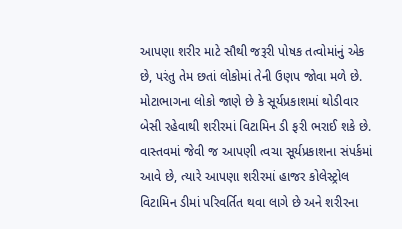આપણા શરીર માટે સૌથી જરૂરી પોષક તત્વોમાંનું એક છે, પરંતુ તેમ છતાં લોકોમાં તેની ઉણપ જોવા મળે છે. મોટાભાગના લોકો જાણે છે કે સૂર્યપ્રકાશમાં થોડીવાર બેસી રહેવાથી શરીરમાં વિટામિન ડી ફરી ભરાઈ શકે છે. વાસ્તવમાં જેવી જ આપણી ત્વચા સૂર્યપ્રકાશના સંપર્કમાં આવે છે, ત્યારે આપણા શરીરમાં હાજર કોલેસ્ટ્રોલ વિટામિન ડીમાં પરિવર્તિત થવા લાગે છે અને શરીરના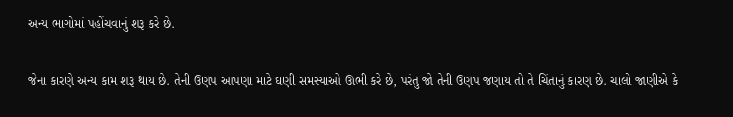અન્ય ભાગોમાં પહોંચવાનું શરૂ કરે છે.

જેના કારણે અન્ય કામ શરૂ થાય છે. તેની ઉણપ આપણા માટે ઘણી સમસ્યાઓ ઊભી કરે છે, પરંતુ જો તેની ઉણપ જણાય તો તે ચિંતાનું કારણ છે. ચાલો જાણીએ કે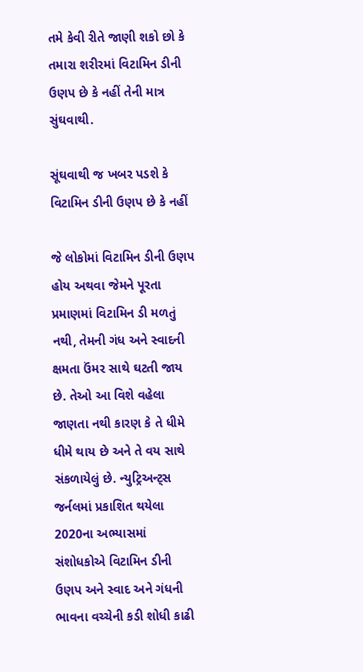તમે કેવી રીતે જાણી શકો છો કે તમારા શરીરમાં વિટામિન ડીની ઉણપ છે કે નહીં તેની માત્ર સુંઘવાથી.

સૂંઘવાથી જ ખબર પડશે કે વિટામિન ડીની ઉણપ છે કે નહીં

જે લોકોમાં વિટામિન ડીની ઉણપ હોય અથવા જેમને પૂરતા પ્રમાણમાં વિટામિન ડી મળતું નથી, તેમની ગંધ અને સ્વાદની ક્ષમતા ઉંમર સાથે ઘટતી જાય છે. તેઓ આ વિશે વહેલા જાણતા નથી કારણ કે તે ધીમે ધીમે થાય છે અને તે વય સાથે સંકળાયેલું છે. ન્યુટ્રિઅન્ટ્સ જર્નલમાં પ્રકાશિત થયેલા 2020ના અભ્યાસમાં સંશોધકોએ વિટામિન ડીની ઉણપ અને સ્વાદ અને ગંધની ભાવના વચ્ચેની કડી શોધી કાઢી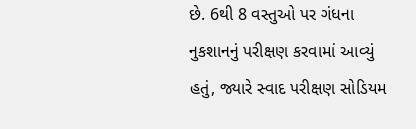છે. 6થી 8 વસ્તુઓ પર ગંધના નુકશાનનું પરીક્ષણ કરવામાં આવ્યું હતું, જ્યારે સ્વાદ પરીક્ષણ સોડિયમ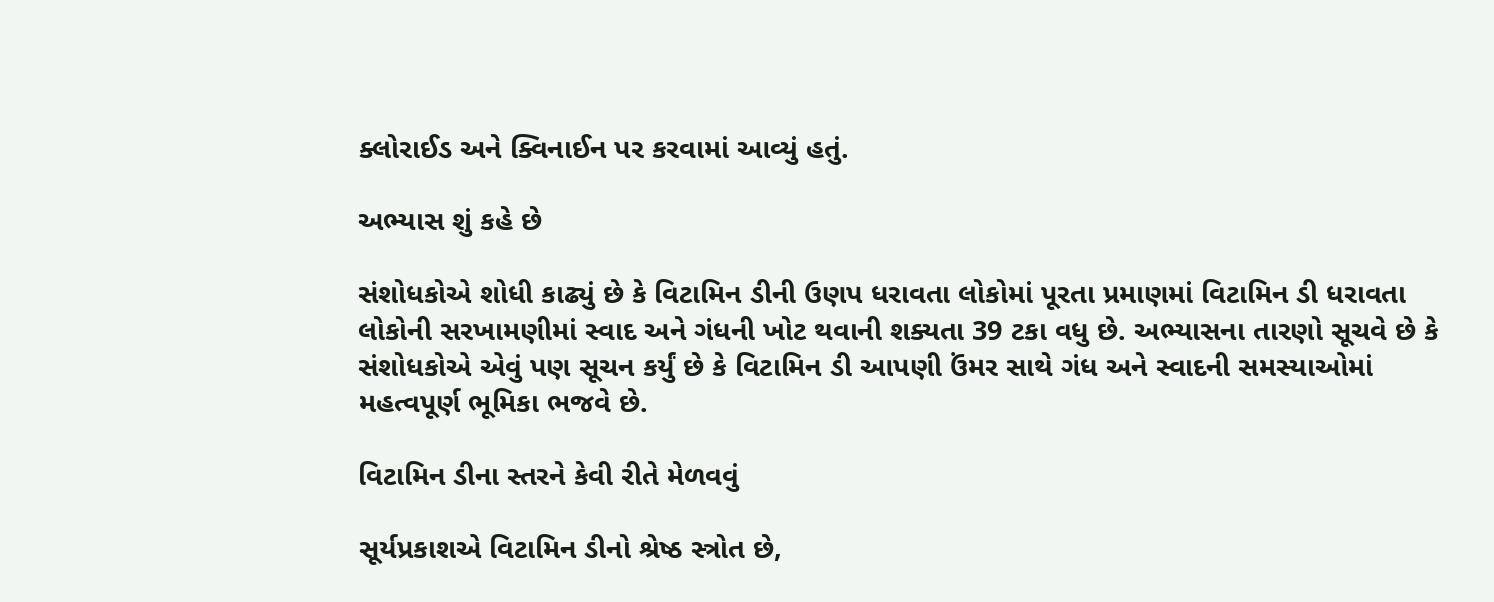ક્લોરાઈડ અને ક્વિનાઈન પર કરવામાં આવ્યું હતું.

અભ્યાસ શું કહે છે

સંશોધકોએ શોધી કાઢ્યું છે કે વિટામિન ડીની ઉણપ ધરાવતા લોકોમાં પૂરતા પ્રમાણમાં વિટામિન ડી ધરાવતા લોકોની સરખામણીમાં સ્વાદ અને ગંધની ખોટ થવાની શક્યતા 39 ટકા વધુ છે. અભ્યાસના તારણો સૂચવે છે કે સંશોધકોએ એવું પણ સૂચન કર્યું છે કે વિટામિન ડી આપણી ઉંમર સાથે ગંધ અને સ્વાદની સમસ્યાઓમાં મહત્વપૂર્ણ ભૂમિકા ભજવે છે.

વિટામિન ડીના સ્તરને કેવી રીતે મેળવવું

સૂર્યપ્રકાશએ વિટામિન ડીનો શ્રેષ્ઠ સ્ત્રોત છે,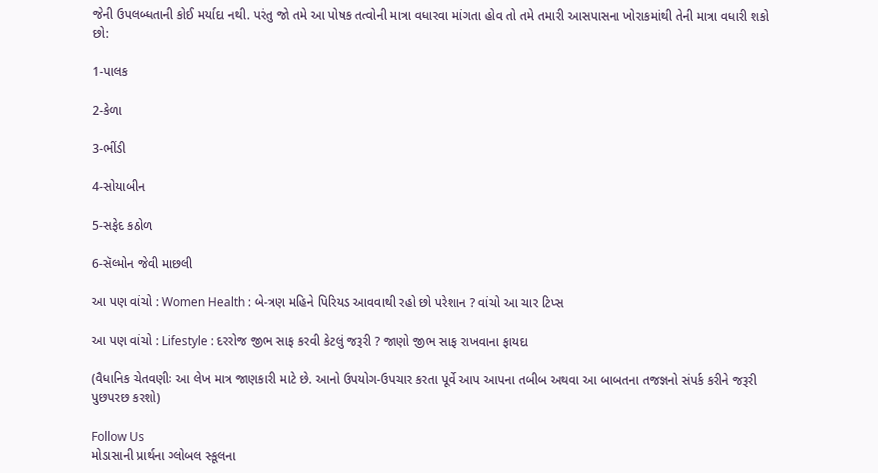જેની ઉપલબ્ધતાની કોઈ મર્યાદા નથી. પરંતુ જો તમે આ પોષક તત્વોની માત્રા વધારવા માંગતા હોવ તો તમે તમારી આસપાસના ખોરાકમાંથી તેની માત્રા વધારી શકો છો:

1-પાલક

2-કેળા

3-ભીંડી

4-સોયાબીન

5-સફેદ કઠોળ

6-સૅલ્મોન જેવી માછલી

આ પણ વાંચો : Women Health : બે-ત્રણ મહિને પિરિયડ આવવાથી રહો છો પરેશાન ? વાંચો આ ચાર ટિપ્સ

આ પણ વાંચો : Lifestyle : દરરોજ જીભ સાફ કરવી કેટલું જરૂરી ? જાણો જીભ સાફ રાખવાના ફાયદા

(વૈધાનિક ચેતવણીઃ આ લેખ માત્ર જાણકારી માટે છે. આનો ઉપયોગ-ઉપચાર કરતા પૂર્વે આપ આપના તબીબ અથવા આ બાબતના તજજ્ઞનો સંપર્ક કરીને જરૂરી પુછપરછ કરશો)

Follow Us
મોડાસાની પ્રાર્થના ગ્લોબલ સ્કૂલના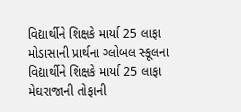વિદ્યાર્થીને શિક્ષકે માર્યા 25 લાફા
મોડાસાની પ્રાર્થના ગ્લોબલ સ્કૂલના વિદ્યાર્થીને શિક્ષકે માર્યા 25 લાફા
મેઘરાજાની તોફાની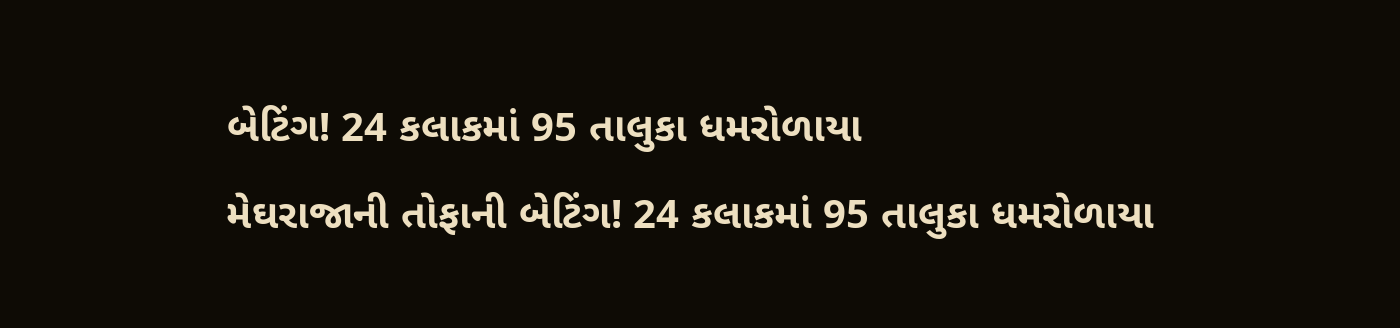બેટિંગ! 24 કલાકમાં 95 તાલુકા ધમરોળાયા
મેઘરાજાની તોફાની બેટિંગ! 24 કલાકમાં 95 તાલુકા ધમરોળાયા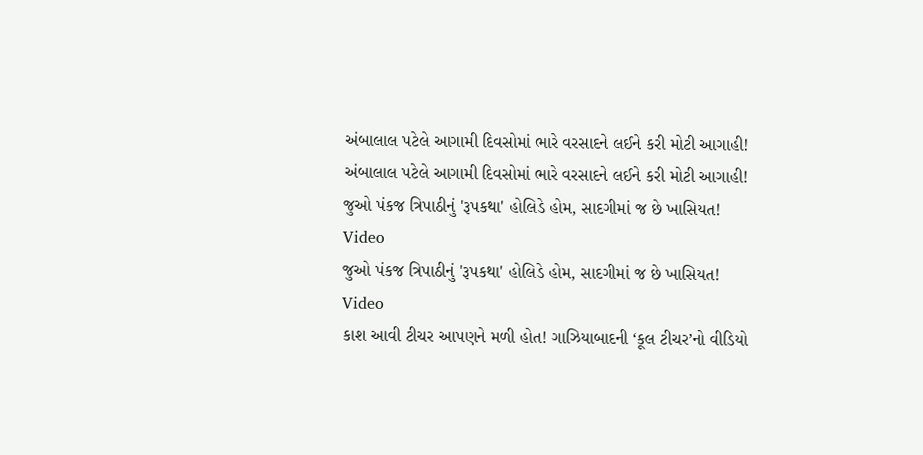અંબાલાલ પટેલે આગામી દિવસોમાં ભારે વરસાદને લઈને કરી મોટી આગાહી!
અંબાલાલ પટેલે આગામી દિવસોમાં ભારે વરસાદને લઈને કરી મોટી આગાહી!
જુઓ પંકજ ત્રિપાઠીનું 'રૂપકથા' હોલિડે હોમ, સાદગીમાં જ છે ખાસિયત! Video
જુઓ પંકજ ત્રિપાઠીનું 'રૂપકથા' હોલિડે હોમ, સાદગીમાં જ છે ખાસિયત! Video
કાશ આવી ટીચર આપણને મળી હોત! ગાઝિયાબાદની ‘કૂલ ટીચર’નો વીડિયો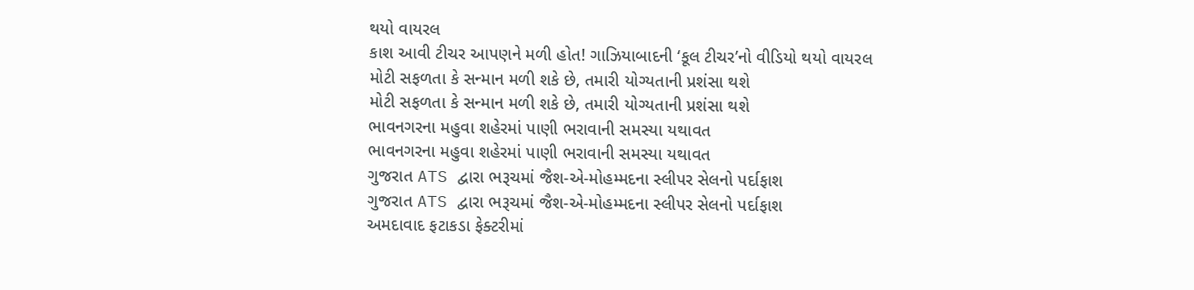થયો વાયરલ
કાશ આવી ટીચર આપણને મળી હોત! ગાઝિયાબાદની ‘કૂલ ટીચર’નો વીડિયો થયો વાયરલ
મોટી સફળતા કે સન્માન મળી શકે છે, તમારી યોગ્યતાની પ્રશંસા થશે
મોટી સફળતા કે સન્માન મળી શકે છે, તમારી યોગ્યતાની પ્રશંસા થશે
ભાવનગરના મહુવા શહેરમાં પાણી ભરાવાની સમસ્યા યથાવત
ભાવનગરના મહુવા શહેરમાં પાણી ભરાવાની સમસ્યા યથાવત
ગુજરાત ATS દ્વારા ભરૂચમાં જૈશ-એ-મોહમ્મદના સ્લીપર સેલનો પર્દાફાશ
ગુજરાત ATS દ્વારા ભરૂચમાં જૈશ-એ-મોહમ્મદના સ્લીપર સેલનો પર્દાફાશ
અમદાવાદ ફટાકડા ફેક્ટરીમાં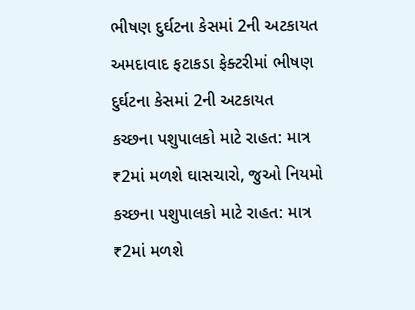ભીષણ દુર્ઘટના કેસમાં 2ની અટકાયત
અમદાવાદ ફટાકડા ફેક્ટરીમાં ભીષણ દુર્ઘટના કેસમાં 2ની અટકાયત
કચ્છના પશુપાલકો માટે રાહત: માત્ર ₹2માં મળશે ઘાસચારો, જુઓ નિયમો
કચ્છના પશુપાલકો માટે રાહત: માત્ર ₹2માં મળશે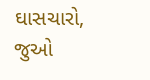ઘાસચારો, જુઓ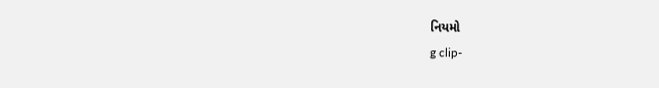નિયમો
g clip-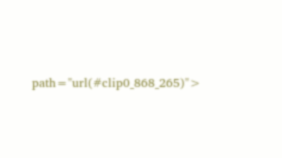path="url(#clip0_868_265)">